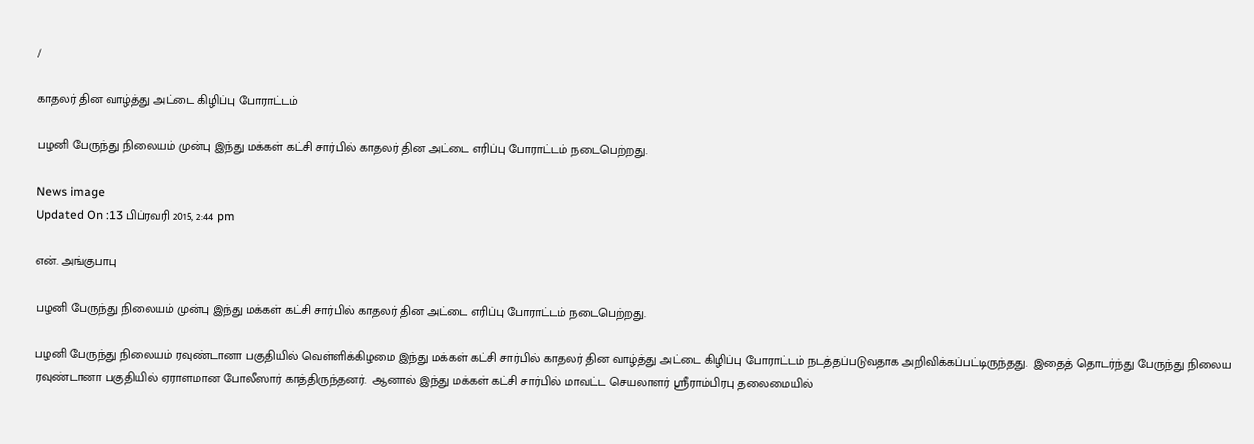/

காதலர் தின வாழ்த்து அட்டை கிழிப்பு போராட்டம்

பழனி பேருந்து நிலையம் முன்பு இந்து மக்கள் கட்சி சார்பில் காதலர் தின அட்டை எரிப்பு போராட்டம் நடைபெற்றது.

News image
Updated On :13 பிப்ரவரி 2015, 2:44 pm

என். அங்குபாபு

பழனி பேருந்து நிலையம் முன்பு இந்து மக்கள் கட்சி சார்பில் காதலர் தின அட்டை எரிப்பு போராட்டம் நடைபெற்றது.

பழனி பேருந்து நிலையம் ரவுண்டானா பகுதியில் வெள்ளிக்கிழமை இந்து மக்கள் கட்சி சார்பில் காதலர் தின வாழ்த்து அட்டை கிழிப்பு போராட்டம் நடத்தப்படுவதாக அறிவிக்கப்பட்டிருந்தது.  இதைத் தொடர்ந்து பேருந்து நிலைய ரவுண்டானா பகுதியில் ஏராளமான போலீஸார் காத்திருந்தனர்.  ஆனால் இந்து மக்கள் கட்சி சார்பில் மாவட்ட செயலாளர் ஸ்ரீராம்பிரபு தலைமையில்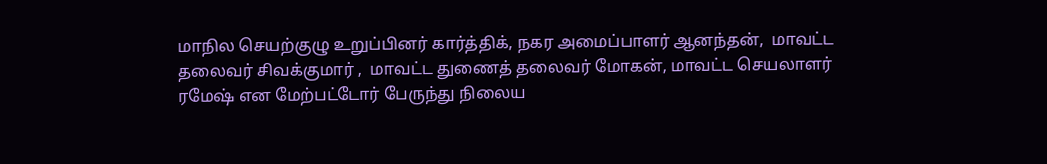மாநில செயற்குழு உறுப்பினர் கார்த்திக், நகர அமைப்பாளர் ஆனந்தன்,  மாவட்ட தலைவர் சிவக்குமார் ,  மாவட்ட துணைத் தலைவர் மோகன், மாவட்ட செயலாளர் ரமேஷ் என மேற்பட்டோர் பேருந்து நிலைய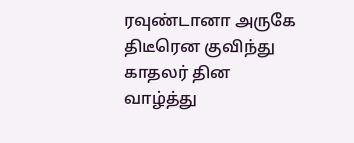ரவுண்டானா அருகே திடீரென குவிந்து காதலர் தின வாழ்த்து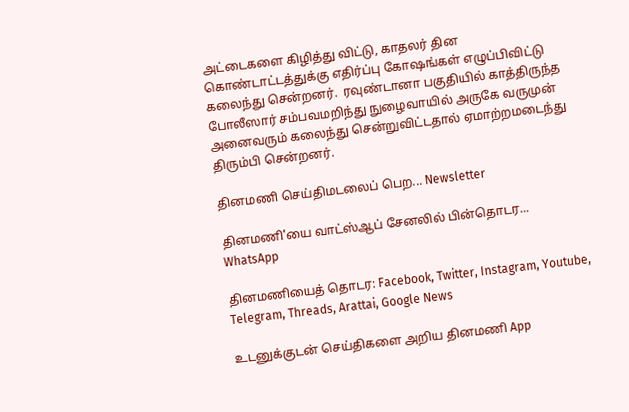அட்டைகளை கிழித்து விட்டு, காதலர் தின கொண்டாட்டத்துக்கு எதிர்ப்பு கோஷங்கள் எழுப்பிவிட்டு கலைந்து சென்றனர்.  ரவுண்டானா பகுதியில் காத்திருந்த போலீஸார் சம்பவமறிந்து நுழைவாயில் அருகே வருமுன் அனைவரும் கலைந்து சென்றுவிட்டதால் ஏமாற்றமடைந்து திரும்பி சென்றனர்.

தினமணி செய்திமடலைப் பெற... Newsletter

தினமணி'யை வாட்ஸ்ஆப் சேனலில் பின்தொடர... WhatsApp

தினமணியைத் தொடர: Facebook, Twitter, Instagram, Youtube, Telegram, Threads, Arattai, Google News

உடனுக்குடன் செய்திகளை அறிய தினமணி App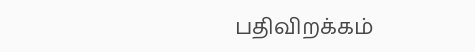பதிவிறக்கம்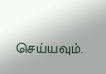செய்யவும்.